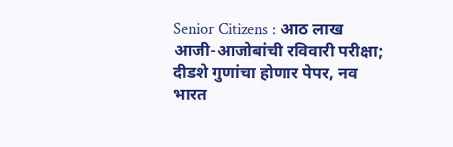Senior Citizens : आठ लाख आजी-आजोबांची रविवारी परीक्षा; दीडशे गुणांचा होणार पेपर, नव भारत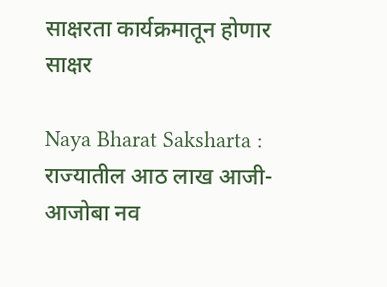साक्षरता कार्यक्रमातून होणार साक्षर

Naya Bharat Saksharta : राज्यातील आठ लाख आजी-आजोबा नव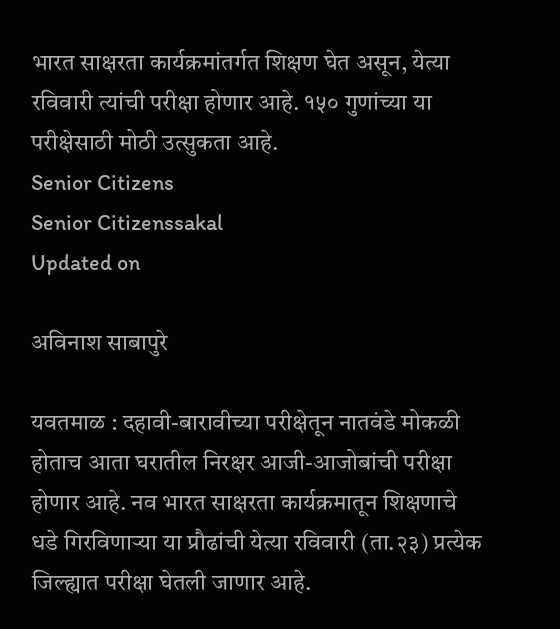भारत साक्षरता कार्यक्रमांतर्गत शिक्षण घेत असून, येत्या रविवारी त्यांची परीक्षा होणार आहे. १५० गुणांच्या या परीक्षेसाठी मोठी उत्सुकता आहे.
Senior Citizens
Senior Citizenssakal
Updated on

अविनाश साबापुरे

यवतमाळ : दहावी-बारावीच्या परीक्षेतून नातवंडे मोकळी होताच आता घरातील निरक्षर आजी-आजोबांची परीक्षा होणार आहे. नव भारत साक्षरता कार्यक्रमातून शिक्षणाचे धडे गिरविणाऱ्या या प्रौढांची येत्या रविवारी (ता.२३) प्रत्येक जिल्ह्यात परीक्षा घेतली जाणार आहे.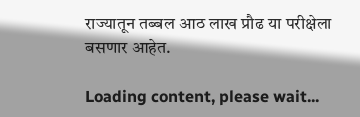राज्यातून तब्बल आठ लाख प्रौढ या परीक्षेला बसणार आहेत.

Loading content, please wait...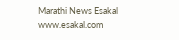Marathi News Esakal
www.esakal.com